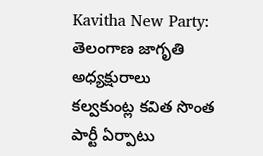Kavitha New Party: తెలంగాణ జాగృతి అధ్యక్షురాలు కల్వకుంట్ల కవిత సొంత పార్టీ ఏర్పాటు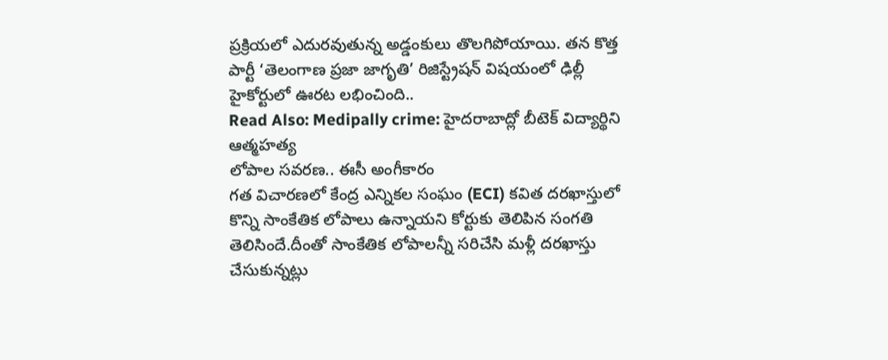ప్రక్రియలో ఎదురవుతున్న అడ్డంకులు తొలగిపోయాయి. తన కొత్త పార్టీ ‘తెలంగాణ ప్రజా జాగృతి’ రిజిస్ట్రేషన్ విషయంలో ఢిల్లీ హైకోర్టులో ఊరట లభించింది..
Read Also: Medipally crime: హైదరాబాద్లో బీటెక్ విద్యార్థిని ఆత్మహత్య
లోపాల సవరణ.. ఈసీ అంగీకారం
గత విచారణలో కేంద్ర ఎన్నికల సంఘం (ECI) కవిత దరఖాస్తులో కొన్ని సాంకేతిక లోపాలు ఉన్నాయని కోర్టుకు తెలిపిన సంగతి తెలిసిందే.దీంతో సాంకేతిక లోపాలన్నీ సరిచేసి మళ్లీ దరఖాస్తు చేసుకున్నట్లు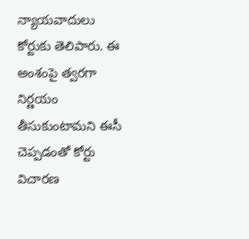న్యాయవాదులు కోర్టుకు తెలిపారు. ఈ అంశంపై త్వరగా నిర్ణయం తీసుకుంటామని ఈసీ చెప్పడంతో కోర్టు విచారణ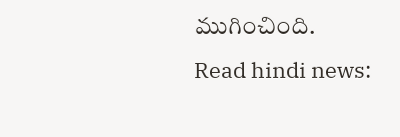ముగించింది.
Read hindi news: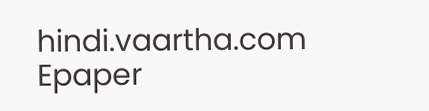hindi.vaartha.com
Epaper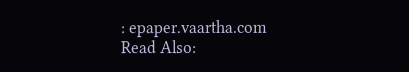: epaper.vaartha.com
Read Also: